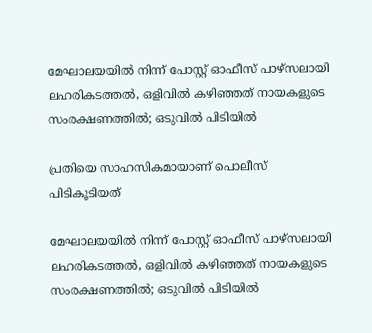മേഘാലയയിൽ നിന്ന് പോസ്റ്റ് ഓഫീസ് പാഴ്സലായി ലഹരികടത്തൽ, ഒളിവിൽ കഴിഞ്ഞത് നായകളുടെ സംരക്ഷണത്തില്‍; ഒടുവിൽ പിടിയിൽ

പ്രതിയെ സാഹസികമായാണ് പൊലീസ് പിടികൂടിയത്

മേഘാലയയിൽ നിന്ന് പോസ്റ്റ് ഓഫീസ് പാഴ്സലായി ലഹരികടത്തൽ, ഒളിവിൽ കഴിഞ്ഞത് നായകളുടെ സംരക്ഷണത്തില്‍; ഒടുവിൽ പിടിയിൽ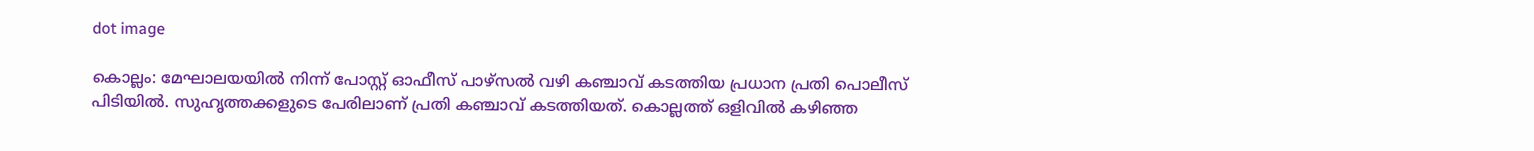dot image

കൊല്ലം: മേഘാലയയില്‍ നിന്ന് പോസ്റ്റ് ഓഫീസ് പാഴ്‌സല്‍ വഴി കഞ്ചാവ് കടത്തിയ പ്രധാന പ്രതി പൊലീസ് പിടിയില്‍. സുഹൃത്തക്കളുടെ പേരിലാണ് പ്രതി കഞ്ചാവ് കടത്തിയത്. കൊല്ലത്ത് ഒളിവില്‍ കഴിഞ്ഞ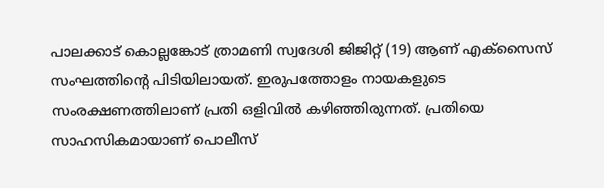പാലക്കാട് കൊല്ലങ്കോട് ത്രാമണി സ്വദേശി ജിജിറ്റ് (19) ആണ് എക്‌സൈസ് സംഘത്തിന്റെ പിടിയിലായത്. ഇരുപത്തോളം നായകളുടെ സംരക്ഷണത്തിലാണ് പ്രതി ഒളിവില്‍ കഴിഞ്ഞിരുന്നത്. പ്രതിയെ സാഹസികമായാണ് പൊലീസ്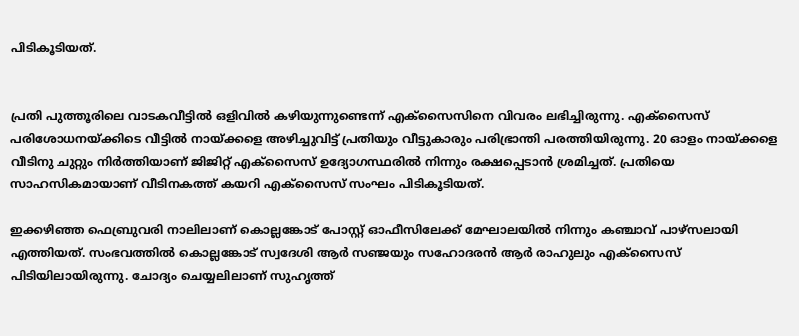പിടികൂടിയത്.


പ്രതി പുത്തൂരിലെ വാടകവീട്ടില്‍ ഒളിവില്‍ കഴിയുന്നുണ്ടെന്ന് എക്‌സൈസിനെ വിവരം ലഭിച്ചിരുന്നു. എക്‌സൈസ് പരിശോധനയ്ക്കിടെ വീട്ടില്‍ നായ്ക്കളെ അഴിച്ചുവിട്ട് പ്രതിയും വീട്ടുകാരും പരിഭ്രാന്തി പരത്തിയിരുന്നു. 20 ഓളം നായ്ക്കളെ വീടിനു ചുറ്റും നിര്‍ത്തിയാണ് ജിജിറ്റ് എക്‌സൈസ് ഉദ്യോഗസ്ഥരില്‍ നിന്നും രക്ഷപ്പെടാന്‍ ശ്രമിച്ചത്. പ്രതിയെ സാഹസികമായാണ് വീടിനകത്ത് കയറി എക്‌സൈസ് സംഘം പിടികൂടിയത്.

ഇക്കഴിഞ്ഞ ഫെബ്രുവരി നാലിലാണ് കൊല്ലങ്കോട് പോസ്റ്റ് ഓഫീസിലേക്ക് മേഘാലയില്‍ നിന്നും കഞ്ചാവ് പാഴ്‌സലായി എത്തിയത്. സംഭവത്തില്‍ കൊല്ലങ്കോട് സ്വദേശി ആര്‍ സഞ്ജയും സഹോദരന്‍ ആര്‍ രാഹുലും എക്‌സൈസ് പിടിയിലായിരുന്നു. ചോദ്യം ചെയ്യലിലാണ് സുഹൃത്ത്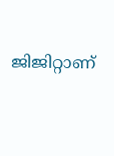ജിജിറ്റാണ്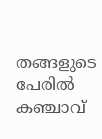തങ്ങളുടെ പേരില്‍ കഞ്ചാവ്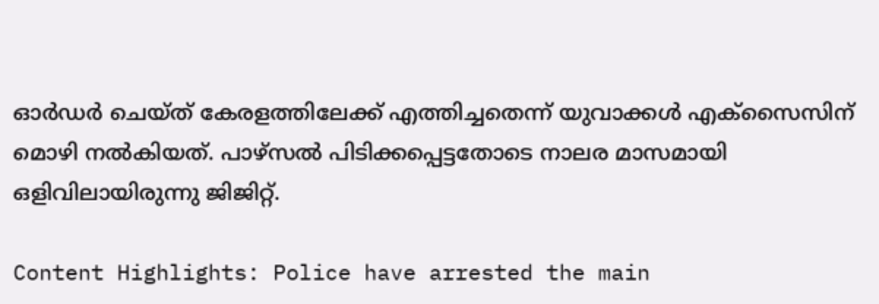ഓര്‍ഡര്‍ ചെയ്ത് കേരളത്തിലേക്ക് എത്തിച്ചതെന്ന് യുവാക്കള്‍ എക്‌സൈസിന് മൊഴി നല്‍കിയത്. പാഴ്‌സല്‍ പിടിക്കപ്പെട്ടതോടെ നാലര മാസമായി ഒളിവിലായിരുന്നു ജിജിറ്റ്.

Content Highlights: Police have arrested the main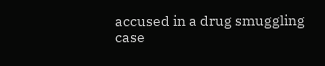accused in a drug smuggling case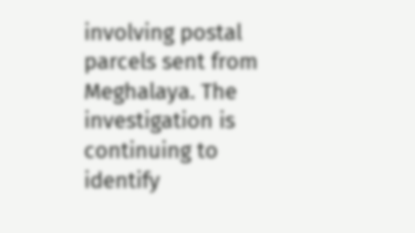involving postal parcels sent from Meghalaya. The investigation is continuing to identify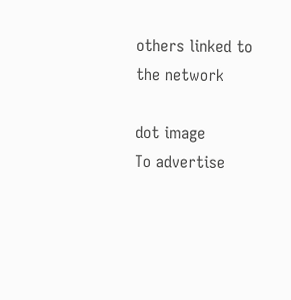others linked to the network

dot image
To advertise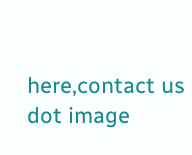here,contact us
dot image